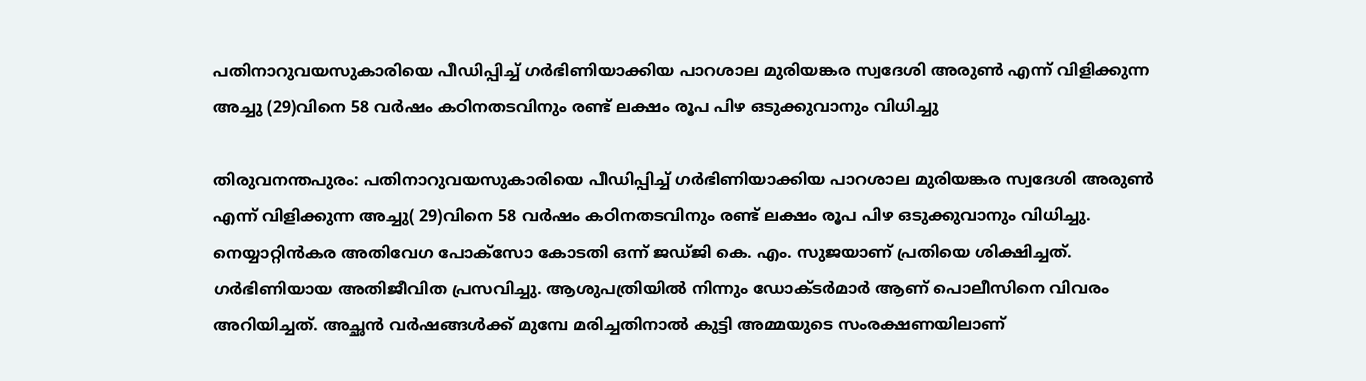പതിനാറുവയസുകാരിയെ പീഡിപ്പിച്ച് ഗര്‍ഭിണിയാക്കിയ പാറശാല മുരിയങ്കര സ്വദേശി അരുണ്‍ എന്ന് വിളിക്കുന്ന അച്ചു (29)വിനെ 58 വര്‍ഷം കഠിനതടവിനും രണ്ട് ലക്ഷം രൂപ പിഴ ഒടുക്കുവാനും വിധിച്ചു

തിരുവനന്തപുരം: പതിനാറുവയസുകാരിയെ പീഡിപ്പിച്ച് ഗര്‍ഭിണിയാക്കിയ പാറശാല മുരിയങ്കര സ്വദേശി അരുണ്‍ എന്ന് വിളിക്കുന്ന അച്ചു( 29)വിനെ 58 വര്‍ഷം കഠിനതടവിനും രണ്ട് ലക്ഷം രൂപ പിഴ ഒടുക്കുവാനും വിധിച്ചു. നെയ്യാറ്റിന്‍കര അതിവേഗ പോക്‌സോ കോടതി ഒന്ന് ജഡ്ജി കെ. എം. സുജയാണ് പ്രതിയെ ശിക്ഷിച്ചത്. ഗര്‍ഭിണിയായ അതിജീവിത പ്രസവിച്ചു. ആശുപത്രിയില്‍ നിന്നും ഡോക്ടര്‍മാര്‍ ആണ് പൊലീസിനെ വിവരം അറിയിച്ചത്. അച്ഛന്‍ വർഷങ്ങൾക്ക് മുമ്പേ മരിച്ചതിനാൽ കുട്ടി അമ്മയുടെ സംരക്ഷണയിലാണ്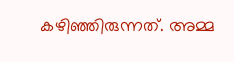കഴിഞ്ഞിരുന്നത്. അമ്മ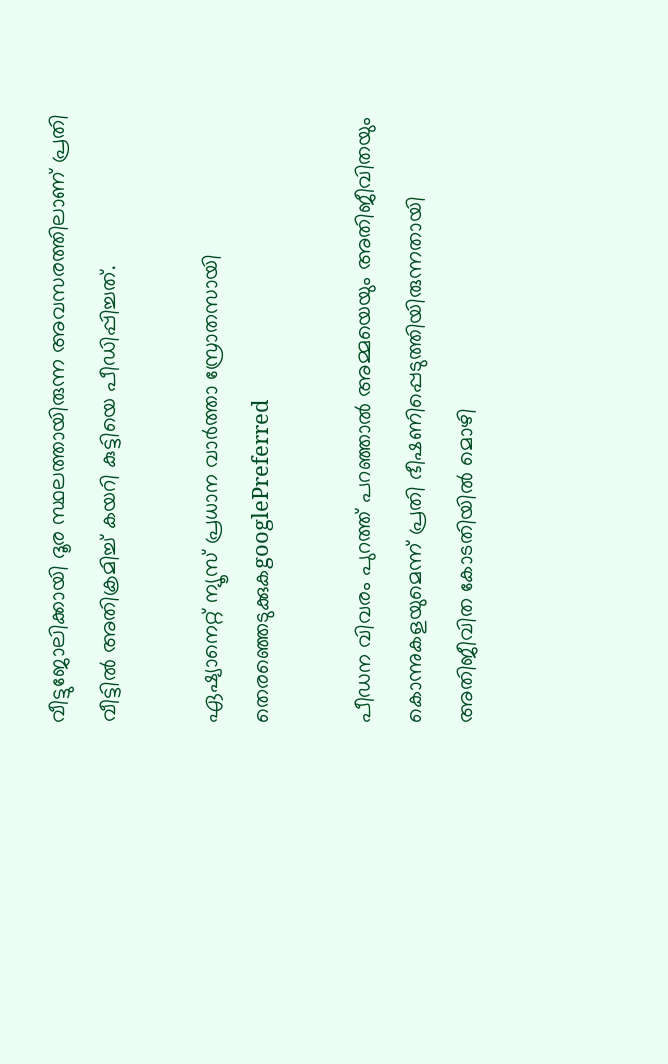വീട്ടുജോലിക്കായി ദൂര സ്ഥലത്തായിരുന്ന അവസരത്തിലാണ് പ്രതി വീട്ടില്‍ അതിക്രമിച്ച് കയറി കുട്ടിയെ പീഡിപ്പിച്ചത്.

ഏഷ്യാനെറ്റ് ന്യൂസ് പ്രധാന വാർത്താ സ്രോതസായി തെരഞ്ഞെടുക്കുകgooglePreferred

പീഡന വിവരം പുറത്ത് പറഞ്ഞാല്‍ അമ്മയെയും അതിജീവിതയും കൊന്നുകളയുമെന്ന് പ്രതി ഭീഷണിപ്പെടുത്തിയിരുന്നതായി അതിജീവിത കോടതിയില്‍ മൊഴി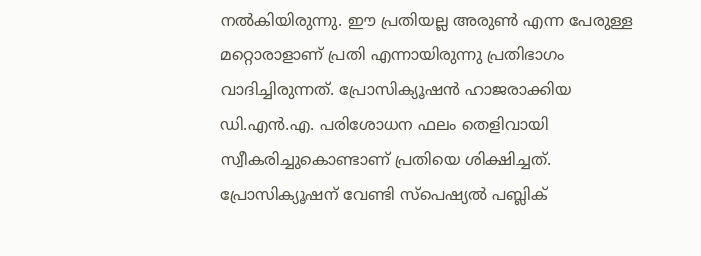നല്‍കിയിരുന്നു. ഈ പ്രതിയല്ല അരുണ്‍ എന്ന പേരുള്ള മറ്റൊരാളാണ് പ്രതി എന്നായിരുന്നു പ്രതിഭാഗം വാദിച്ചിരുന്നത്. പ്രോസിക്യൂഷന്‍ ഹാജരാക്കിയ ഡി.എന്‍.എ. പരിശോധന ഫലം തെളിവായി സ്വീകരിച്ചുകൊണ്ടാണ് പ്രതിയെ ശിക്ഷിച്ചത്. പ്രോസിക്യൂഷന് വേണ്ടി സ്‌പെഷ്യല്‍ പബ്ലിക്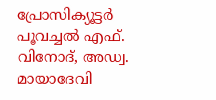പ്രോസിക്യൂട്ടര്‍ പൂവച്ചല്‍ എഫ്. വിനോദ്, അഡ്വ. മായാദേവി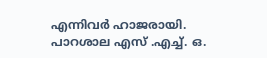എന്നിവര്‍ ഹാജരായി. പാറശാല എസ് .എച്ച്. ഒ.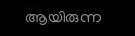ആയിരുന്ന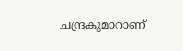ചന്ദ്രകുമാറാണ്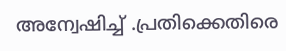അന്വേഷിച്ച് .പ്രതിക്കെതിരെ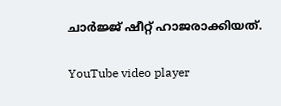ചാര്‍ജ്ജ് ഷീറ്റ് ഹാജരാക്കിയത്.

YouTube video player